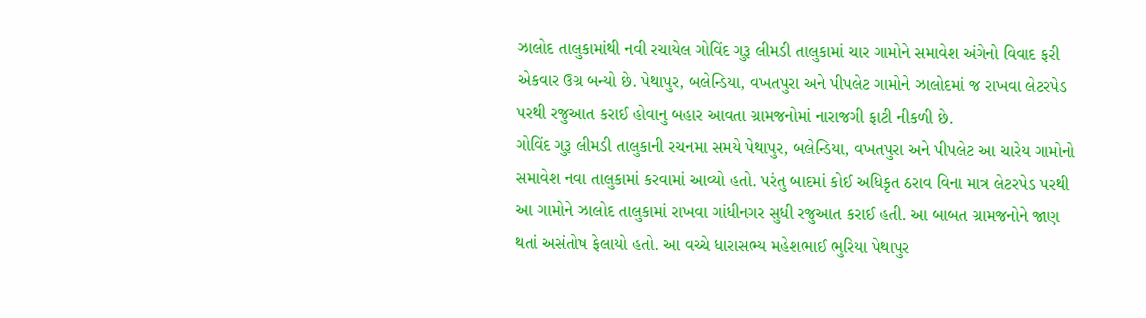ઝાલોદ તાલુકામાંથી નવી રચાયેલ ગોવિંદ ગુરૂ લીમડી તાલુકામાં ચાર ગામોને સમાવેશ અંગેનો વિવાદ ફરી એકવાર ઉગ્ર બન્યો છે. પેથાપુર, બલેન્ડિયા, વખતપુરા અને પીપલેટ ગામોને ઝાલોદમાં જ રાખવા લેટરપેડ પરથી રજુઆત કરાઈ હોવાનુ બહાર આવતા ગ્રામજનોમાં નારાજગી ફાટી નીકળી છે.
ગોવિંદ ગુરૂ લીમડી તાલુકાની રચનમા સમયે પેથાપુર, બલેન્ડિયા, વખતપુરા અને પીપલેટ આ ચારેય ગામોનો સમાવેશ નવા તાલુકામાં કરવામાં આવ્યો હતો. પરંતુ બાદમાં કોઈ અધિકૃત ઠરાવ વિના માત્ર લેટરપેડ પરથી આ ગામોને ઝાલોદ તાલુકામાં રાખવા ગાંધીનગર સુધી રજુઆત કરાઈ હતી. આ બાબત ગ્રામજનોને જાણ થતાં અસંતોષ ફેલાયો હતો. આ વચ્ચે ધારાસભ્ય મહેશભાઈ ભુરિયા પેથાપુર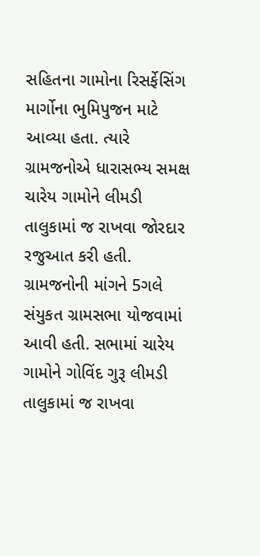સહિતના ગામોના રિસર્ફેસિંગ માર્ગોના ભુમિપુજન માટે આવ્યા હતા. ત્યારે ગ્રામજનોએ ધારાસભ્ય સમક્ષ ચારેય ગામોને લીમડી તાલુકામાં જ રાખવા જોરદાર રજુઆત કરી હતી. ગ્રામજનોની માંગને 5ગલે સંયુકત ગ્રામસભા યોજવામાં આવી હતી. સભામાં ચારેય ગામોને ગોવિંદ ગુરૂ લીમડી તાલુકામાં જ રાખવા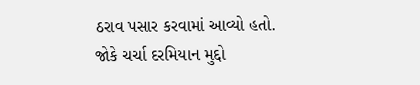ઠરાવ પસાર કરવામાં આવ્યો હતો. જોકે ચર્ચા દરમિયાન મુદ્દો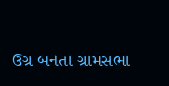ઉગ્ર બનતા ગ્રામસભા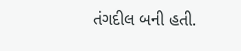તંગદીલ બની હતી.